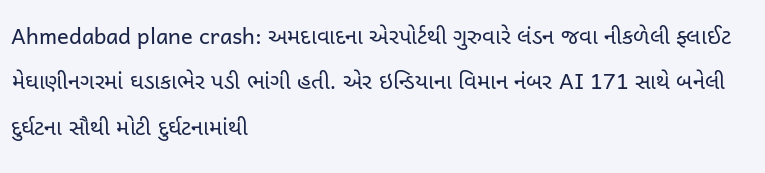Ahmedabad plane crash: અમદાવાદના એરપોર્ટથી ગુરુવારે લંડન જવા નીકળેલી ફ્લાઈટ મેઘાણીનગરમાં ઘડાકાભેર પડી ભાંગી હતી. એર ઇન્ડિયાના વિમાન નંબર AI 171 સાથે બનેલી દુર્ઘટના સૌથી મોટી દુર્ઘટનામાંથી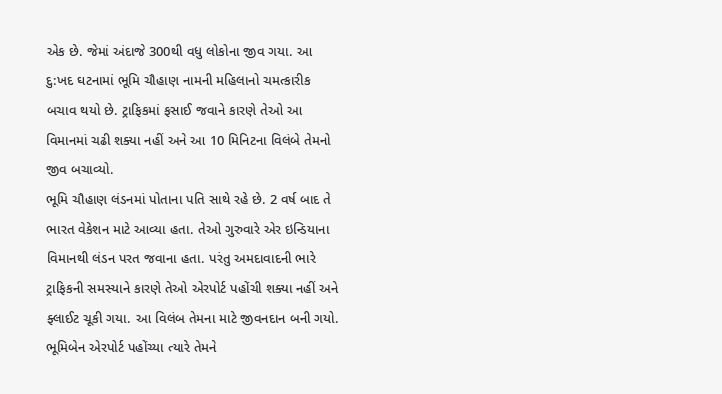એક છે. જેમાં અંદાજે 300થી વધુ લોકોના જીવ ગયા. આ દુ:ખદ ઘટનામાં ભૂમિ ચૌહાણ નામની મહિલાનો ચમત્કારીક બચાવ થયો છે. ટ્રાફિકમાં ફસાઈ જવાને કારણે તેઓ આ વિમાનમાં ચઢી શક્યા નહીં અને આ 10 મિનિટના વિલંબે તેમનો જીવ બચાવ્યો.
ભૂમિ ચૌહાણ લંડનમાં પોતાના પતિ સાથે રહે છે. 2 વર્ષ બાદ તે ભારત વેકેશન માટે આવ્યા હતા. તેઓ ગુરુવારે એર ઇન્ડિયાના વિમાનથી લંડન પરત જવાના હતા. પરંતુ અમદાવાદની ભારે ટ્રાફિકની સમસ્યાને કારણે તેઓ એરપોર્ટ પહોંચી શક્યા નહીં અને ફ્લાઈટ ચૂકી ગયા. આ વિલંબ તેમના માટે જીવનદાન બની ગયો.
ભૂમિબેન એરપોર્ટ પહોંચ્યા ત્યારે તેમને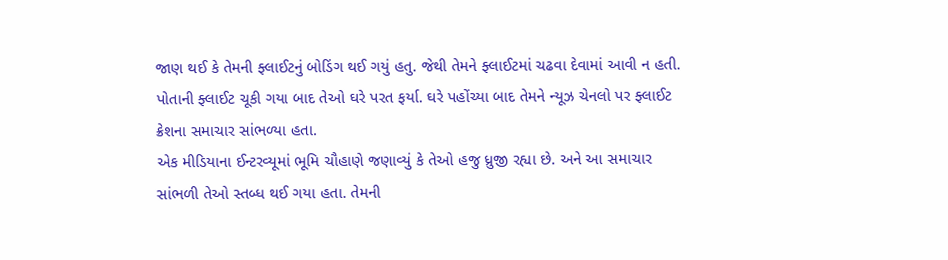જાણ થઈ કે તેમની ફ્લાઈટનું બોડિંગ થઈ ગયું હતુ. જેથી તેમને ફ્લાઈટમાં ચઢવા દેવામાં આવી ન હતી. પોતાની ફ્લાઈટ ચૂકી ગયા બાદ તેઓ ઘરે પરત ફર્યા. ઘરે પહોંચ્યા બાદ તેમને ન્યૂઝ ચેનલો પર ફ્લાઈટ ક્રેશના સમાચાર સાંભળ્યા હતા.
એક મીડિયાના ઈન્ટરવ્યૂમાં ભૂમિ ચૌહાણે જણાવ્યું કે તેઓ હજુ ધ્રુજી રહ્યા છે. અને આ સમાચાર સાંભળી તેઓ સ્તબ્ધ થઈ ગયા હતા. તેમની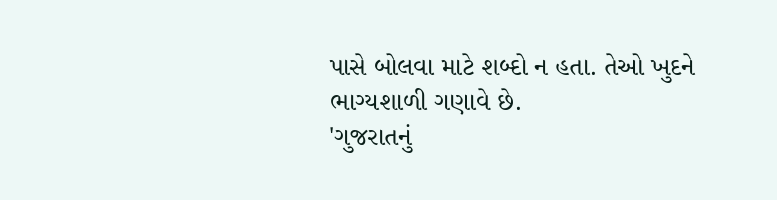પાસે બોલવા માટે શબ્દો ન હતા. તેઓ ખુદને ભાગ્યશાળી ગણાવે છે.
'ગુજરાતનું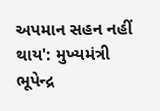અપમાન સહન નહીં થાય': મુખ્યમંત્રી ભૂપેન્દ્ર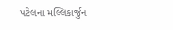પટેલના મલ્લિકાર્જુન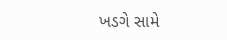ખડગે સામે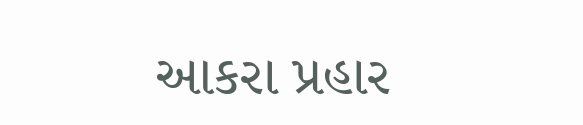આકરા પ્રહાર